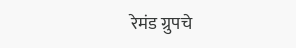रेमंड ग्रुपचे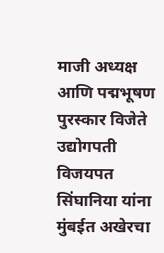माजी अध्यक्ष आणि पद्मभूषण पुरस्कार विजेते उद्योगपती विजयपत सिंघानिया यांना मुंबईत अखेरचा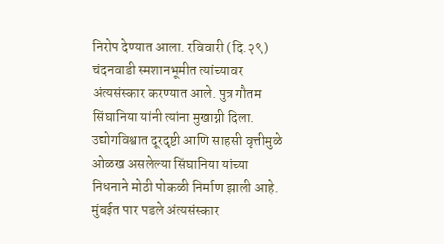निरोप देण्यात आला. रविवारी (दि.२९) चंदनवाडी स्मशानभूमीत त्यांच्यावर अंत्यसंस्कार करण्यात आले. पुत्र गौतम सिंघानिया यांनी त्यांना मुखाग्नी दिला. उद्योगविश्वात दूरदृष्टी आणि साहसी वृत्तीमुळे ओळख असलेल्या सिंघानिया यांच्या निधनाने मोठी पोकळी निर्माण झाली आहे.
मुंबईत पार पडले अंत्यसंस्कार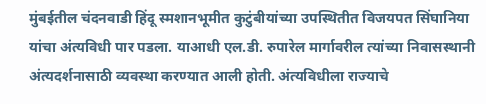मुंबईतील चंदनवाडी हिंदू स्मशानभूमीत कुटुंबीयांच्या उपस्थितीत विजयपत सिंघानिया यांचा अंत्यविधी पार पडला. याआधी एल.डी. रुपारेल मार्गावरील त्यांच्या निवासस्थानी अंत्यदर्शनासाठी व्यवस्था करण्यात आली होती. अंत्यविधीला राज्याचे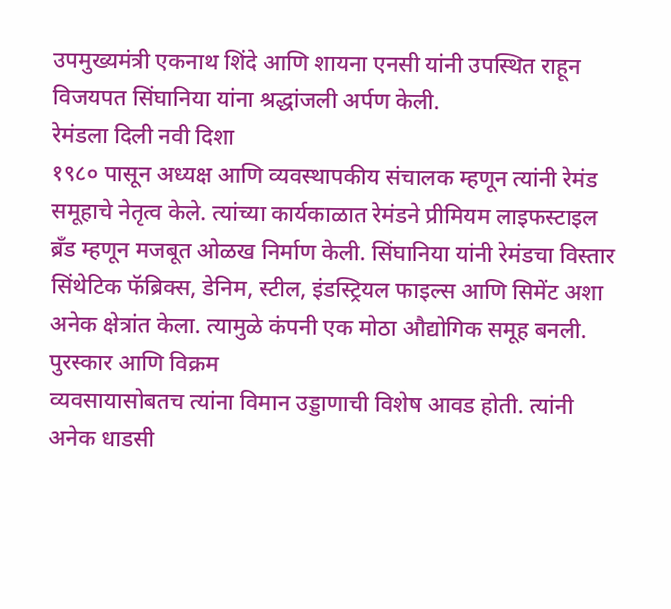उपमुख्यमंत्री एकनाथ शिंदे आणि शायना एनसी यांनी उपस्थित राहून विजयपत सिंघानिया यांना श्रद्धांजली अर्पण केली.
रेमंडला दिली नवी दिशा
१९८० पासून अध्यक्ष आणि व्यवस्थापकीय संचालक म्हणून त्यांनी रेमंड समूहाचे नेतृत्व केले. त्यांच्या कार्यकाळात रेमंडने प्रीमियम लाइफस्टाइल ब्रँड म्हणून मजबूत ओळख निर्माण केली. सिंघानिया यांनी रेमंडचा विस्तार सिंथेटिक फॅब्रिक्स, डेनिम, स्टील, इंडस्ट्रियल फाइल्स आणि सिमेंट अशा अनेक क्षेत्रांत केला. त्यामुळे कंपनी एक मोठा औद्योगिक समूह बनली.
पुरस्कार आणि विक्रम
व्यवसायासोबतच त्यांना विमान उड्डाणाची विशेष आवड होती. त्यांनी अनेक धाडसी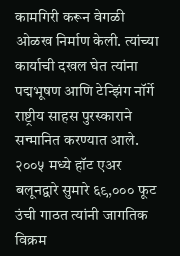कामगिरी करून वेगळी ओळख निर्माण केली. त्यांच्या कार्याची दखल घेत त्यांना पद्मभूषण आणि टेन्झिंग नॉर्गे राष्ट्रीय साहस पुरस्काराने सन्मानित करण्यात आले. २००५ मध्ये हॉट एअर बलूनद्वारे सुमारे ६९,००० फूट उंची गाठत त्यांनी जागतिक विक्रम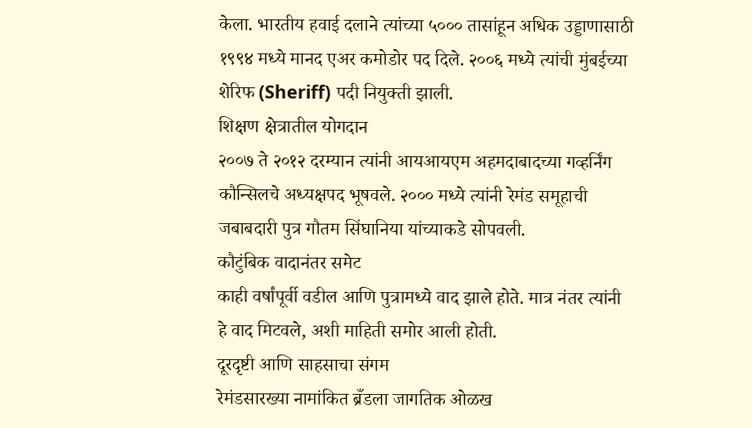केला. भारतीय हवाई दलाने त्यांच्या ५००० तासांहून अधिक उड्डाणासाठी १९९४ मध्ये मानद एअर कमोडोर पद दिले. २००६ मध्ये त्यांची मुंबईच्या शेरिफ (Sheriff) पदी नियुक्ती झाली.
शिक्षण क्षेत्रातील योगदान
२००७ ते २०१२ दरम्यान त्यांनी आयआयएम अहमदाबादच्या गव्हर्निंग कौन्सिलचे अध्यक्षपद भूषवले. २००० मध्ये त्यांनी रेमंड समूहाची जबाबदारी पुत्र गौतम सिंघानिया यांच्याकडे सोपवली.
कौटुंबिक वादानंतर समेट
काही वर्षांपूर्वी वडील आणि पुत्रामध्ये वाद झाले होते. मात्र नंतर त्यांनी हे वाद मिटवले, अशी माहिती समोर आली होती.
दूरदृष्टी आणि साहसाचा संगम
रेमंडसारख्या नामांकित ब्रँडला जागतिक ओळख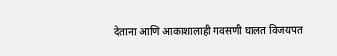देताना आणि आकाशालाही गवसणी घालत विजयपत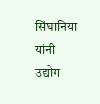सिंघानिया यांनी उद्योग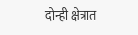दोन्ही क्षेत्रात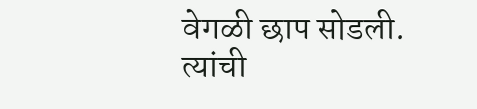वेगळी छाप सोडली. त्यांची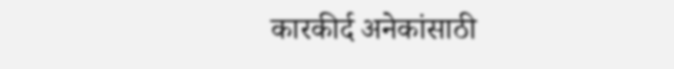कारकीर्द अनेकांसाठी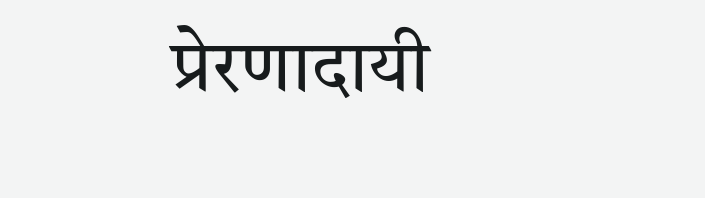प्रेरणादायी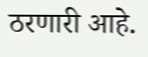ठरणारी आहे.